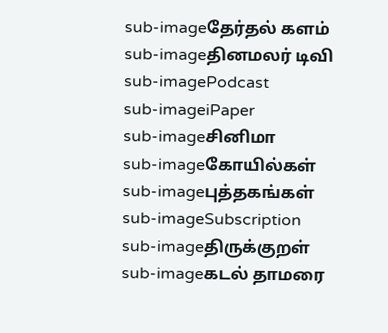sub-imageதேர்தல் களம்
sub-imageதினமலர் டிவி
sub-imagePodcast
sub-imageiPaper
sub-imageசினிமா
sub-imageகோயில்கள்
sub-imageபுத்தகங்கள்
sub-imageSubscription
sub-imageதிருக்குறள்
sub-imageகடல் தாமரை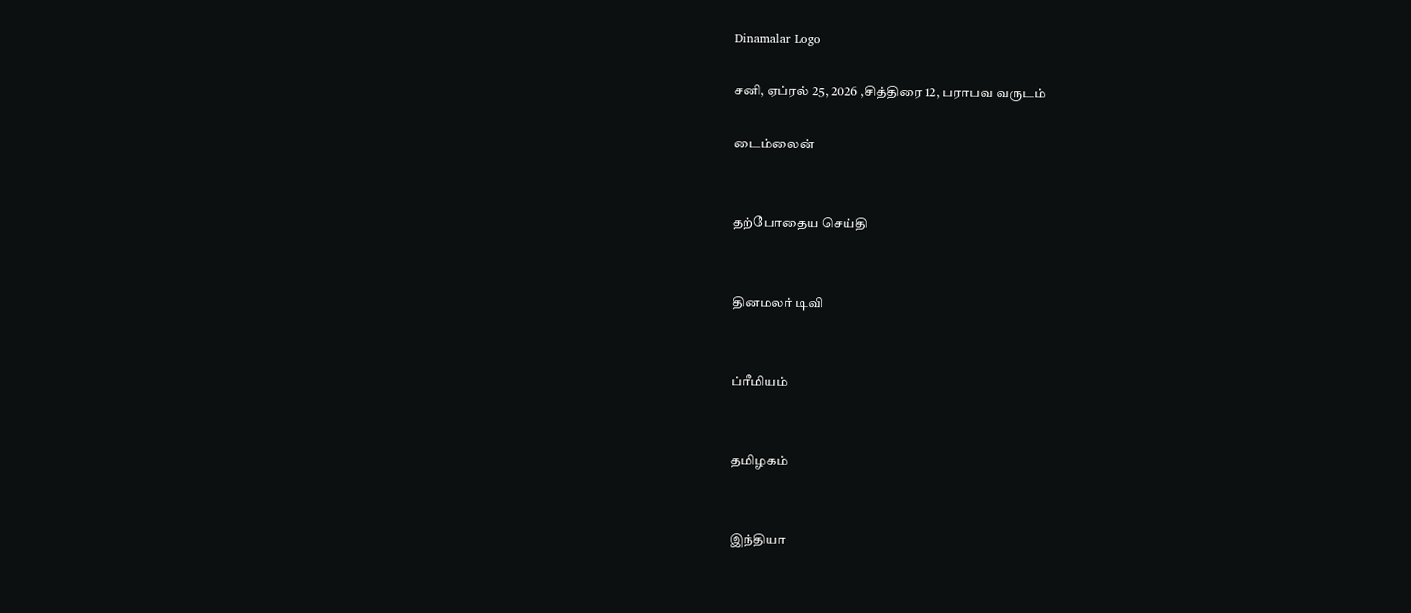Dinamalar Logo

சனி, ஏப்ரல் 25, 2026 ,சித்திரை 12, பராபவ வருடம்

டைம்லைன்


தற்போதைய செய்தி


தினமலர் டிவி


ப்ரீமியம்


தமிழகம்


இந்தியா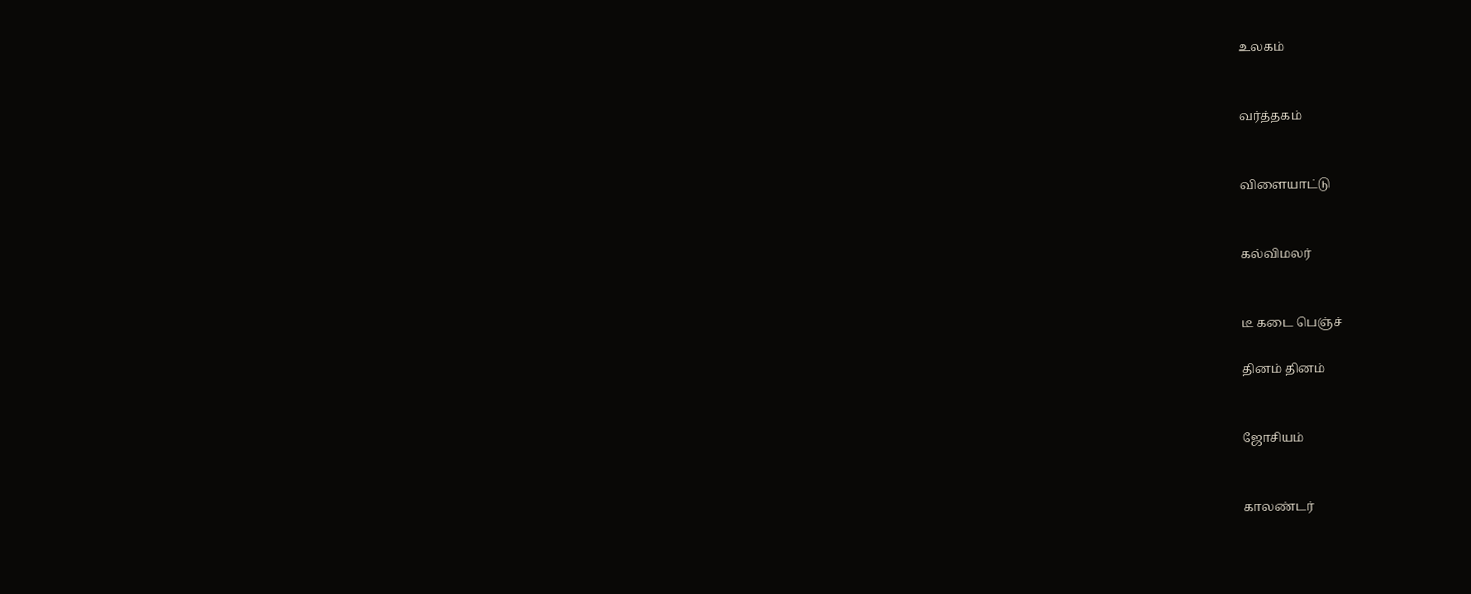உலகம்


வர்த்தகம்


விளையாட்டு


கல்விமலர்


டீ கடை பெஞ்ச்

தினம் தினம்


ஜோசியம்


காலண்டர்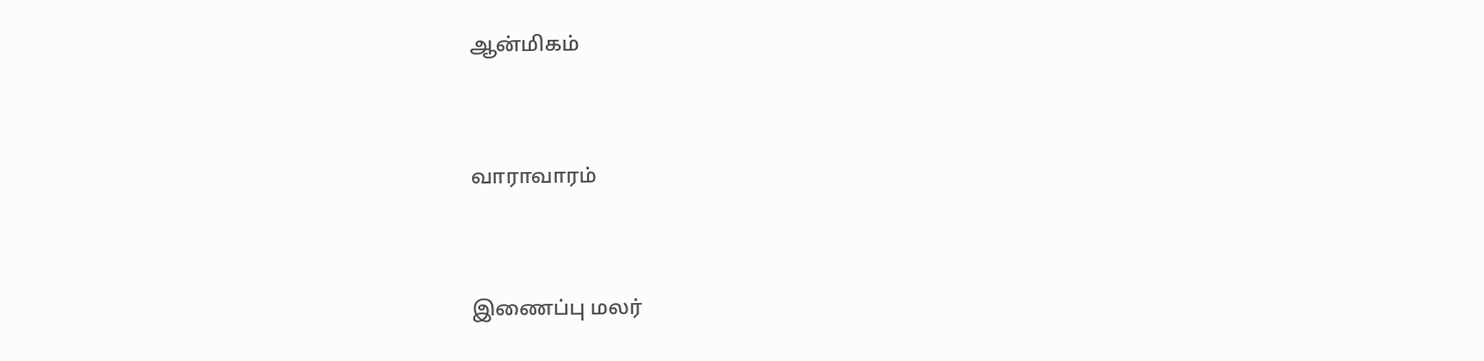ஆன்மிகம்


வாராவாரம்


இணைப்பு மலர்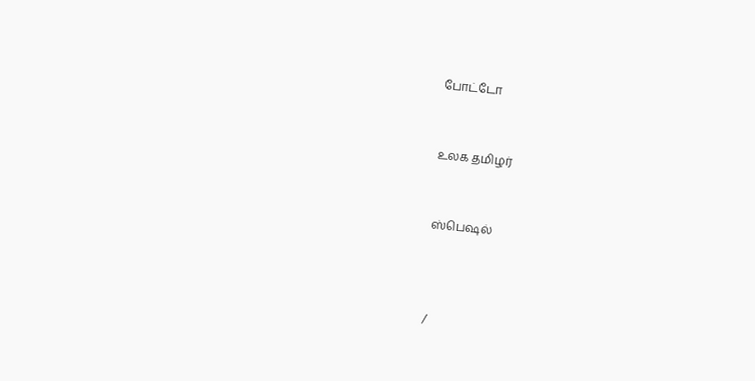போட்டோ


உலக தமிழர்


ஸ்பெஷல்



/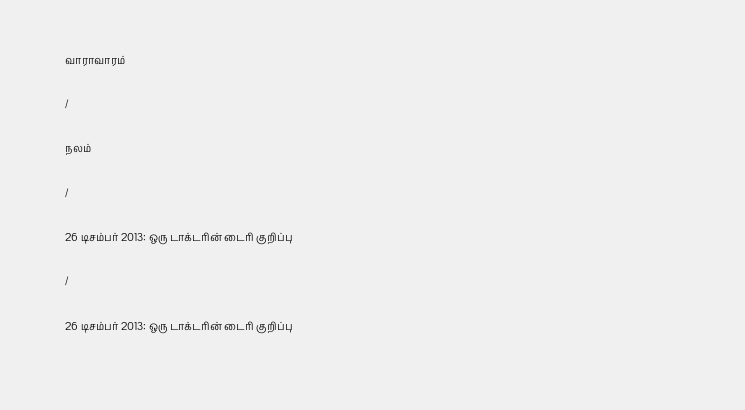வாராவாரம்

/

நலம்

/

26 டிசம்பர் 2013: ஒரு டாக்டரின் டைரி குறிப்பு

/

26 டிசம்பர் 2013: ஒரு டாக்டரின் டைரி குறிப்பு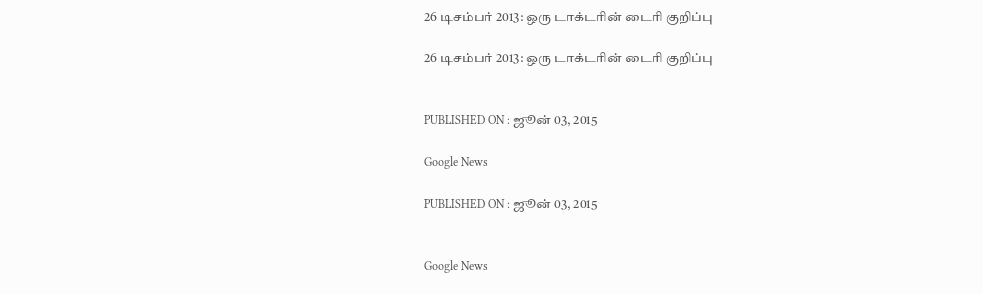26 டிசம்பர் 2013: ஒரு டாக்டரின் டைரி குறிப்பு

26 டிசம்பர் 2013: ஒரு டாக்டரின் டைரி குறிப்பு


PUBLISHED ON : ஜூன் 03, 2015

Google News

PUBLISHED ON : ஜூன் 03, 2015


Google News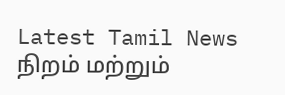Latest Tamil News
நிறம் மற்றும்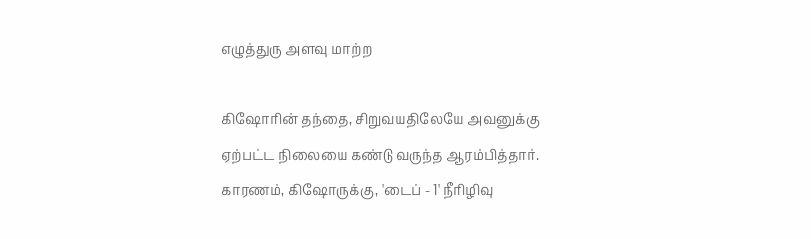எழுத்துரு அளவு மாற்ற

கிஷோரின் தந்தை, சிறுவயதிலேயே அவனுக்கு ஏற்பட்ட நிலையை கண்டு வருந்த ஆரம்பித்தார். காரணம், கிஷோருக்கு, 'டைப் - 1' நீரிழிவு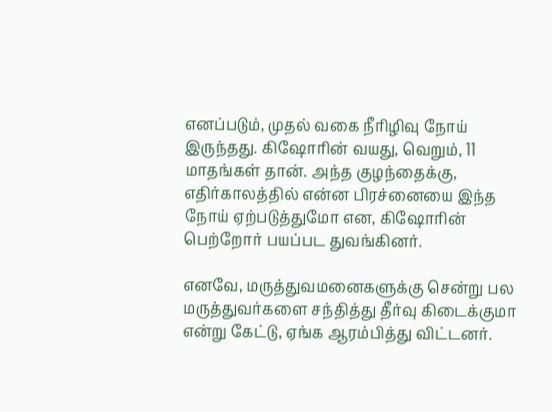எனப்படும், முதல் வகை நீரிழிவு நோய் இருந்தது. கிஷோரின் வயது, வெறும், 11 மாதங்கள் தான். அந்த குழந்தைக்கு, எதிர்காலத்தில் என்ன பிரச்னையை இந்த நோய் ஏற்படுத்துமோ என, கிஷோரின் பெற்றோர் பயப்பட துவங்கினர்.

எனவே, மருத்துவமனைகளுக்கு சென்று பல மருத்துவர்களை சந்தித்து தீர்வு கிடைக்குமா என்று கேட்டு, ஏங்க ஆரம்பித்து விட்டனர்.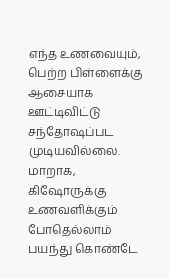எந்த உணவையும், பெற்ற பிள்ளைக்கு ஆசையாக ஊட்டிவிட்டு சந்தோஷப்பட முடியவில்லை. மாறாக, கிஷோருக்கு உணவளிக்கும் போதெல்லாம் பயந்து கொண்டே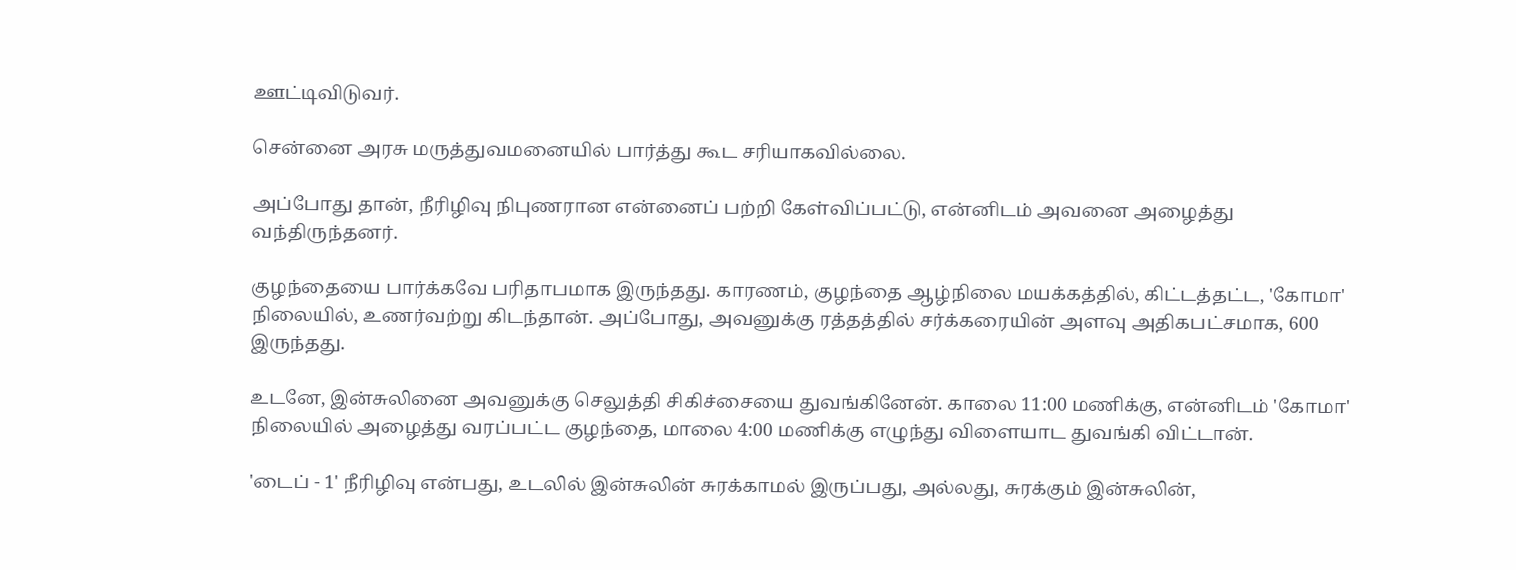ஊட்டிவிடுவர்.

சென்னை அரசு மருத்துவமனையில் பார்த்து கூட சரியாகவில்லை.

அப்போது தான், நீரிழிவு நிபுணரான என்னைப் பற்றி கேள்விப்பட்டு, என்னிடம் அவனை அழைத்து வந்திருந்தனர்.

குழந்தையை பார்க்கவே பரிதாபமாக இருந்தது. காரணம், குழந்தை ஆழ்நிலை மயக்கத்தில், கிட்டத்தட்ட, 'கோமா' நிலையில், உணர்வற்று கிடந்தான். அப்போது, அவனுக்கு ரத்தத்தில் சர்க்கரையின் அளவு அதிகபட்சமாக, 600 இருந்தது.

உடனே, இன்சுலினை அவனுக்கு செலுத்தி சிகிச்சையை துவங்கினேன். காலை 11:00 மணிக்கு, என்னிடம் 'கோமா' நிலையில் அழைத்து வரப்பட்ட குழந்தை, மாலை 4:00 மணிக்கு எழுந்து விளையாட துவங்கி விட்டான்.

'டைப் - 1' நீரிழிவு என்பது, உடலில் இன்சுலின் சுரக்காமல் இருப்பது, அல்லது, சுரக்கும் இன்சுலின்,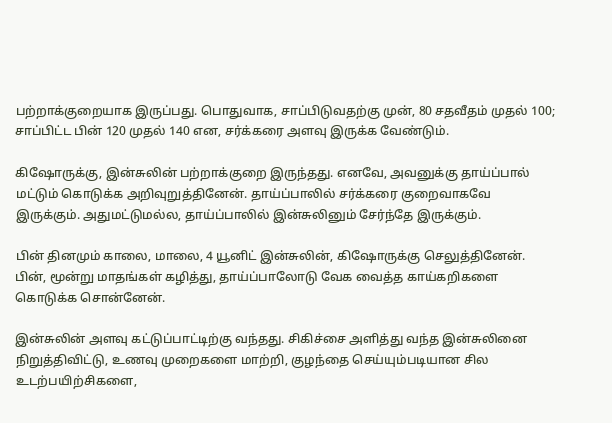பற்றாக்குறையாக இருப்பது. பொதுவாக, சாப்பிடுவதற்கு முன், 80 சதவீதம் முதல் 100; சாப்பிட்ட பின் 120 முதல் 140 என, சர்க்கரை அளவு இருக்க வேண்டும்.

கிஷோருக்கு, இன்சுலின் பற்றாக்குறை இருந்தது. எனவே, அவனுக்கு தாய்ப்பால் மட்டும் கொடுக்க அறிவுறுத்தினேன். தாய்ப்பாலில் சர்க்கரை குறைவாகவே இருக்கும். அதுமட்டுமல்ல, தாய்ப்பாலில் இன்சுலினும் சேர்ந்தே இருக்கும்.

பின் தினமும் காலை, மாலை, 4 யூனிட் இன்சுலின், கிஷோருக்கு செலுத்தினேன். பின், மூன்று மாதங்கள் கழித்து, தாய்ப்பாலோடு வேக வைத்த காய்கறிகளை கொடுக்க சொன்னேன்.

இன்சுலின் அளவு கட்டுப்பாட்டிற்கு வந்தது. சிகிச்சை அளித்து வந்த இன்சுலினை நிறுத்திவிட்டு, உணவு முறைகளை மாற்றி, குழந்தை செய்யும்படியான சில உடற்பயிற்சிகளை,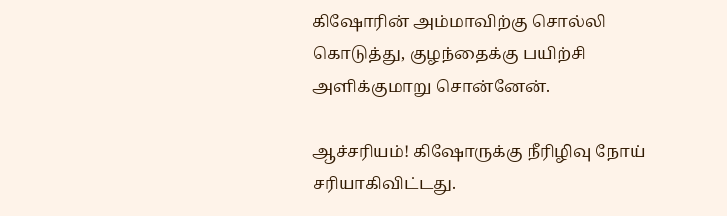கிஷோரின் அம்மாவிற்கு சொல்லி கொடுத்து, குழந்தைக்கு பயிற்சி அளிக்குமாறு சொன்னேன்.

ஆச்சரியம்! கிஷோருக்கு நீரிழிவு நோய் சரியாகிவிட்டது.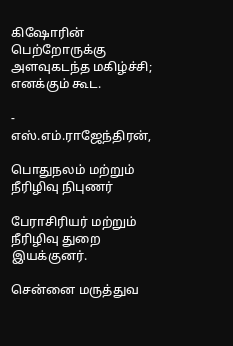கிஷோரின் பெற்றோருக்கு அளவுகடந்த மகிழ்ச்சி; எனக்கும் கூட.

- எஸ்.எம்.ராஜேந்திரன்,

பொதுநலம் மற்றும் நீரிழிவு நிபுணர்

பேராசிரியர் மற்றும் நீரிழிவு துறை இயக்குனர்.

சென்னை மருத்துவ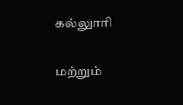கல்லுாரி

மற்றும்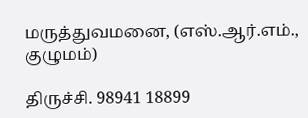மருத்துவமனை, (எஸ்.ஆர்.எம்., குழுமம்)

திருச்சி. 98941 18899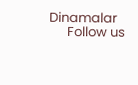Dinamalar
      Follow us